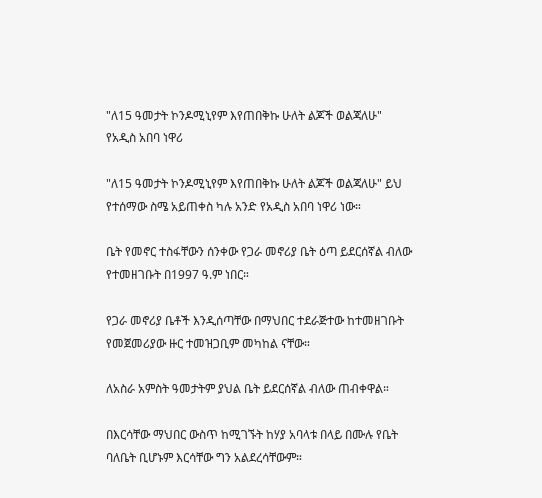"ለ15 ዓመታት ኮንዶሚኒየም እየጠበቅኩ ሁለት ልጆች ወልጃለሁ" የአዲስ አበባ ነዋሪ

"ለ15 ዓመታት ኮንዶሚኒየም እየጠበቅኩ ሁለት ልጆች ወልጃለሁ" ይህ የተሰማው ስሜ አይጠቀስ ካሉ አንድ የአዲስ አበባ ነዋሪ ነው።

ቤት የመኖር ተስፋቸውን ሰንቀው የጋራ መኖሪያ ቤት ዕጣ ይደርሰኛል ብለው የተመዘገቡት በ1997 ዓ.ም ነበር።

የጋራ መኖሪያ ቤቶች እንዲሰጣቸው በማህበር ተደራጅተው ከተመዘገቡት የመጀመሪያው ዙር ተመዝጋቢም መካከል ናቸው።

ለአስራ አምስት ዓመታትም ያህል ቤት ይደርሰኛል ብለው ጠብቀዋል።

በእርሳቸው ማህበር ውስጥ ከሚገኙት ከሃያ አባላቱ በላይ በሙሉ የቤት ባለቤት ቢሆኑም እርሳቸው ግን አልደረሳቸውም።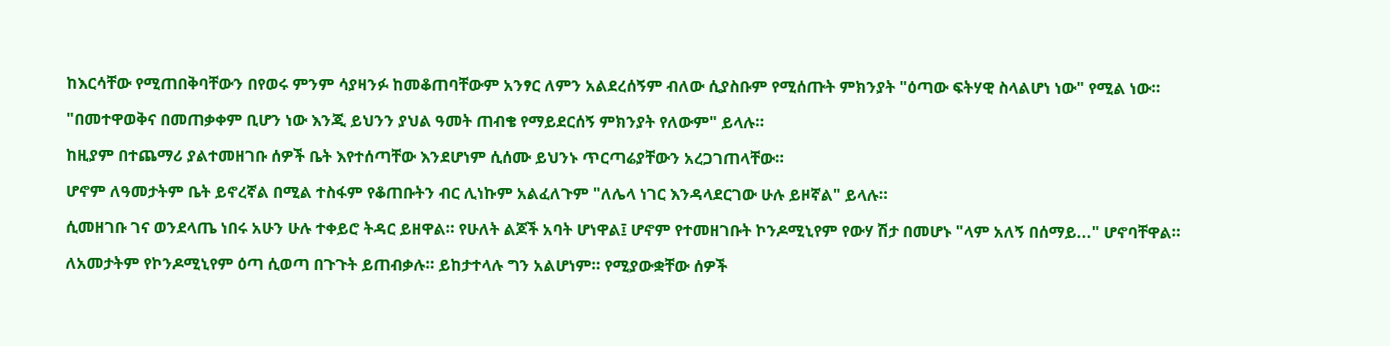ከእርሳቸው የሚጠበቅባቸውን በየወሩ ምንም ሳያዛንፉ ከመቆጠባቸውም አንፃር ለምን አልደረሰኝም ብለው ሲያስቡም የሚሰጡት ምክንያት "ዕጣው ፍትሃዊ ስላልሆነ ነው" የሚል ነው።

"በመተዋወቅና በመጠቃቀም ቢሆን ነው እንጂ ይህንን ያህል ዓመት ጠብቄ የማይደርሰኝ ምክንያት የለውም" ይላሉ።

ከዚያም በተጨማሪ ያልተመዘገቡ ሰዎች ቤት እየተሰጣቸው እንደሆነም ሲሰሙ ይህንኑ ጥርጣሬያቸውን አረጋገጠላቸው።

ሆኖም ለዓመታትም ቤት ይኖረኛል በሚል ተስፋም የቆጠቡትን ብር ሊነኩም አልፈለጉም "ለሌላ ነገር እንዳላደርገው ሁሉ ይዞኛል" ይላሉ።

ሲመዘገቡ ገና ወንደላጤ ነበሩ አሁን ሁሉ ተቀይሮ ትዳር ይዘዋል። የሁለት ልጆች አባት ሆነዋል፤ ሆኖም የተመዘገቡት ኮንዶሚኒየም የውሃ ሽታ በመሆኑ "ላም አለኝ በሰማይ..." ሆኖባቸዋል።

ለአመታትም የኮንዶሚኒየም ዕጣ ሲወጣ በጉጉት ይጠብቃሉ። ይከታተላሉ ግን አልሆነም። የሚያውቋቸው ሰዎች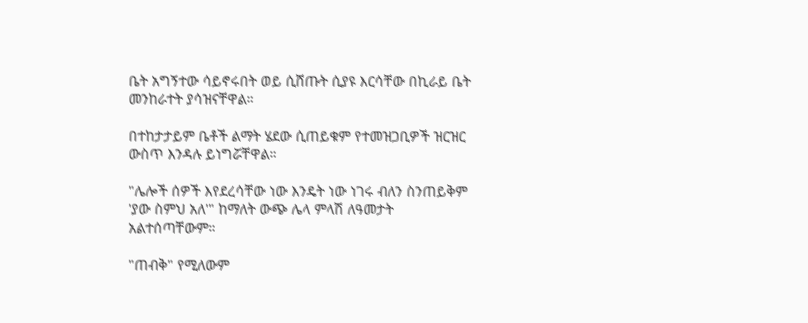ቤት አግኝተው ሳይኖሩበት ወይ ሲሸጡት ሲያዩ እርሳቸው በኪራይ ቤት መንከራተት ያሳዝናቸዋል።

በተከታታይም ቤቶች ልማት ሄደው ሲጠይቁም የተመዝጋቢዎች ዝርዝር ውስጥ እንዳሉ ይነግሯቸዋል።

"ሌሎች ሰዎች እየደረሳቸው ነው እንዴት ነው ነገሩ ብለን ስንጠይቅም 'ያው ስምህ አለ'" ከማለት ውጭ ሌላ ምላሽ ለዓመታት አልተሰጣቸውም።

"ጠብቅ" የሚለውም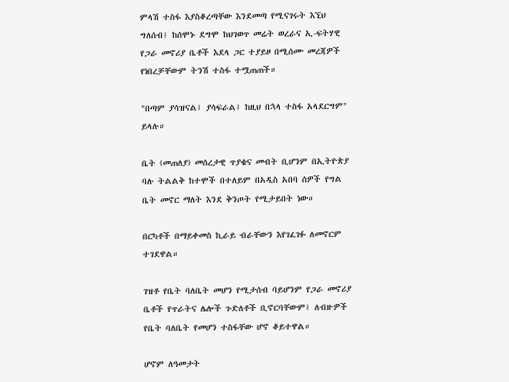ምላሽ ተስፋ እያስቆረጣቸው እንደመጣ የሚናገሩት እኚህ ግለሰብ፤ ከሰሞኑ ደግሞ ከህገወጥ መሬት ወረራና ኢ-ፍትሃዊ የጋራ መኖሪያ ቤቶች እደላ ጋር ተያይዞ በሚሰሙ መረጃዎች የነበረቻቸውም ትንሽ ተስፋ ተሟጠጠች።

"በጣም ያሳዝናል፤ ያሳፍራል፤ ከዚህ በኋላ ተስፋ አላደርግም" ይላሉ።

ቤት (መጠለያ) መሰረታዊ ጥያቄና መብት ቢሆንም በኢትዮጵያ ባሉ ትልልቅ ከተሞች በተለይም በአዲስ አበባ ሰዎች የግል ቤት መኖር ማለት እንደ ቅንጦት የሚታይበት ነው።

በርካቶች በማይቀመስ ኪራይ ብራቸውን እየገፈገፉ ለመኖርም ተገደዋል።

ገዝቶ የቤት ባለቤት መሆን የሚታሰብ ባይሆንም የጋራ መኖሪያ ቤቶች የጥራትና ሌሎች ጉድለቶች ቢኖርባቸውም፤ ለብዙዎች የቤት ባለቤት የመሆን ተስፋቸው ሆኖ ቆይተዋል።

ሆኖም ለዓመታት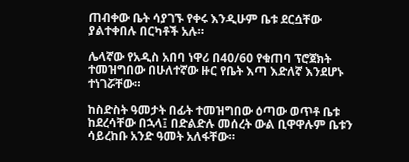ጠብቀው ቤት ሳያገኙ የቀሩ እንዲሁም ቤቱ ደርሷቸው ያልተቀበሉ በርካቶች አሉ።

ሌላኛው የአዲስ አበባ ነዋሪ በ40/60 የቁጠባ ፕሮጀክት ተመዝግበው በሁለተኛው ዙር የቤት እጣ እድለኛ እንደሆኑ ተነገሯቸው።

ከስድስት ዓመታት በፊት ተመዝግበው ዕጣው ወጥቶ ቤቱ ከደረሳቸው በኋላ፤ በድልድሉ መሰረት ውል ቢዋዋሉም ቤቱን ሳይረከቡ አንድ ዓመት አለፋቸው።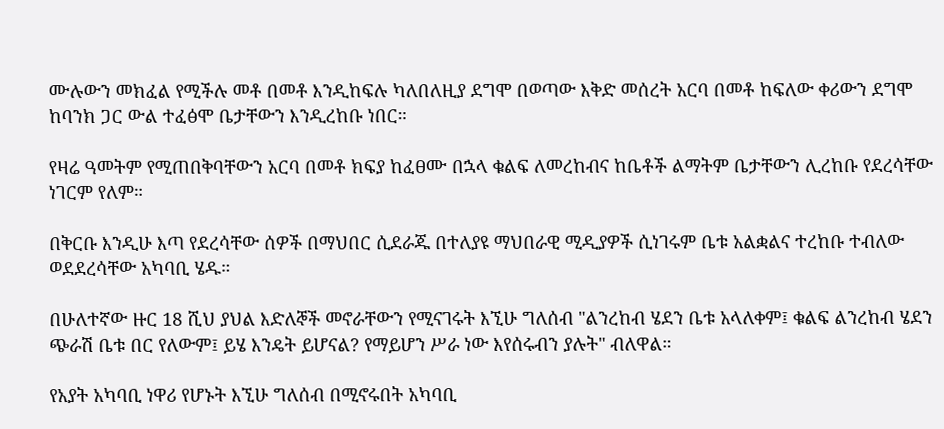ሙሉውን መክፈል የሚችሉ መቶ በመቶ እንዲከፍሉ ካለበለዚያ ደግሞ በወጣው እቅድ መሰረት አርባ በመቶ ከፍለው ቀሪውን ደግሞ ከባንክ ጋር ውል ተፈፅሞ ቤታቸውን እንዲረከቡ ነበር።

የዛሬ ዓመትም የሚጠበቅባቸውን አርባ በመቶ ክፍያ ከፈፀሙ በኋላ ቁልፍ ለመረከብና ከቤቶች ልማትም ቤታቸውን ሊረከቡ የደረሳቸው ነገርም የለም።

በቅርቡ እንዲሁ እጣ የደረሳቸው ሰዎች በማህበር ሲደራጁ በተለያዩ ማህበራዊ ሚዲያዎች ሲነገሩም ቤቱ አልቋልና ተረከቡ ተብለው ወደደረሳቸው አካባቢ ሄዱ።

በሁለተኛው ዙር 18 ሺህ ያህል እድለኞች መኖራቸውን የሚናገሩት እኚሁ ግለሰብ "ልንረከብ ሄደን ቤቱ አላለቀም፤ ቁልፍ ልንረከብ ሄደን ጭራሽ ቤቱ በር የለውም፤ ይሄ እንዴት ይሆናል? የማይሆን ሥራ ነው እየሰሩብን ያሉት" ብለዋል።

የአያት አካባቢ ነዋሪ የሆኑት እኚሁ ግለሰብ በሚኖሩበት አካባቢ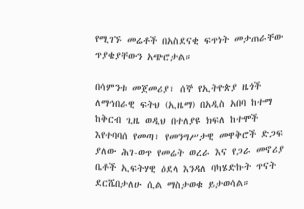የሚገኙ መሬቶች በአስደናቂ ፍጥነት መታጠራቸው ጥያቄያቸውን አጭሮታል።

በሳምንቱ መጀመሪያ፣ ሰኞ የኢትዮጵያ ዜጎች ለማኅበራዊ ፍትህ (ኢዜማ) በአዲስ አበባ ከተማ ከቅርብ ጊዜ ወዲህ በተለያዩ ክፍለ ከተሞች እየተባባሰ የመጣ፣ የመንግሥታዊ መዋቅሮች ድጋፍ ያለው ሕገ-ወጥ የመሬት ወረራ እና የጋራ መኖሪያ ቤቶች ኢፍትሃዊ ዕደላ እንዳለ ባካሄድኩት ጥናት ደርሼበታለሁ ሲል ማስታወቁ ይታወሳል።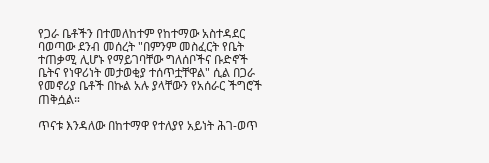የጋራ ቤቶችን በተመለከተም የከተማው አስተዳደር ባወጣው ደንብ መሰረት "በምንም መስፈርት የቤት ተጠቃሚ ሊሆኑ የማይገባቸው ግለሰቦችና ቡድኖች ቤትና የነዋሪነት መታወቂያ ተሰጥቷቸዋል" ሲል በጋራ የመኖሪያ ቤቶች በኩል አሉ ያላቸውን የአሰራር ችግሮች ጠቅሷል።

ጥናቱ እንዳለው በከተማዋ የተለያየ አይነት ሕገ-ወጥ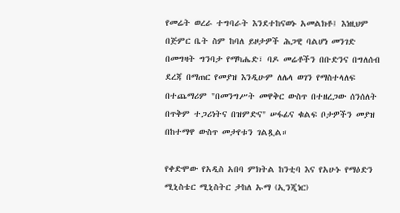የመሬት ወረራ ተግባራት እንደተከናወኑ አመልክቶ፤ እነዚህም በጅምር ቤት ስም ከባለ ይዞታዎች ሕጋዊ ባልሆነ መንገድ በመግዛት ግንባታ የማካሔድ፣ ባዶ መሬቶችን በቡድንና በግለሰብ ደረጃ በማጠር የመያዝ እንዲሁም ለሌላ ወገን የማስተላለፍ በተጨማሪም "በመንግሥት መዋቅር ውስጥ በተዘረጋው ሰንሰለት በጥቅም ተጋሪነትና በዝምድና" ሠፋፊና ቁልፍ ቦታዎችን መያዝ በከተማዋ ውስጥ መታየቱን ገልጿል።

የቀድሞው የአዲስ አበባ ምክትል ከንቲባ እና የአሁኑ የማዕድን ሚኒስቴር ሚኒስትር ታከለ ኡማ (ኢንጂነር)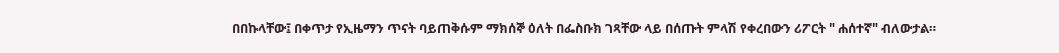በበኩላቸው፤ በቀጥታ የኢዜማን ጥናት ባይጠቅሱም ማክሰኞ ዕለት በፌስቡክ ገጻቸው ላይ በሰጡት ምላሽ የቀረበውን ሪፖርት " ሐሰተኛ" ብለውታል።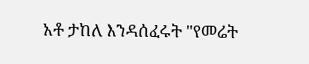አቶ ታከለ እንዳሰፈሩት "የመሬት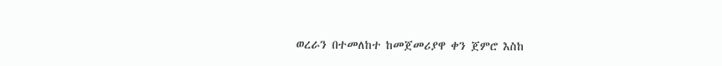ወረራን በተመለከተ ከመጀመሪያዋ ቀን ጀምሮ እስከ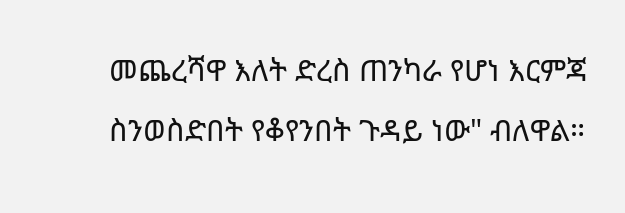መጨረሻዋ እለት ድረስ ጠንካራ የሆነ እርምጃ ስንወስድበት የቆየንበት ጉዳይ ነው" ብለዋል።